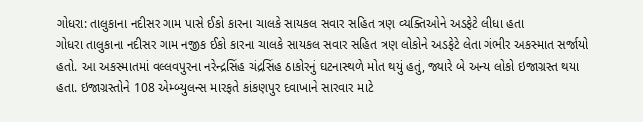ગોધરા: તાલુકાના નદીસર ગામ પાસે ઈકો કારના ચાલકે સાયકલ સવાર સહિત ત્રણ વ્યક્તિઓને અડફેટે લીધા હતા
ગોધરા તાલુકાના નદીસર ગામ નજીક ઈકો કારના ચાલકે સાયકલ સવાર સહિત ત્રણ લોકોને અડફેટે લેતા ગંભીર અકસ્માત સર્જાયો હતો. આ અકસ્માતમાં વલ્લવપુરના નરેન્દ્રસિંહ ચંદ્રસિંહ ઠાકોરનું ઘટનાસ્થળે મોત થયું હતું, જ્યારે બે અન્ય લોકો ઇજાગ્રસ્ત થયા હતા. ઇજાગ્રસ્તોને 108 એમ્બ્યુલન્સ મારફતે કાંકણપુર દવાખાને સારવાર માટે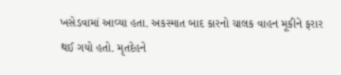ખસેડવામાં આવ્યા હતા. અકસ્માત બાદ કારનો ચાલક વાહન મૂકીને ફરાર થઈ ગયો હતો. મૃતદેહને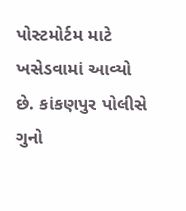પોસ્ટમોર્ટમ માટે ખસેડવામાં આવ્યો છે. કાંકણપુર પોલીસે ગુનો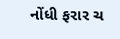નોંધી ફરાર ચ